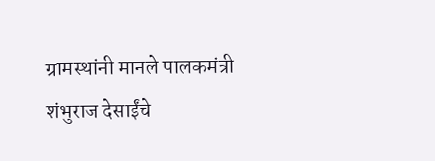ग्रामस्थांनी मानले पालकमंत्री शंभुराज देसाईंचे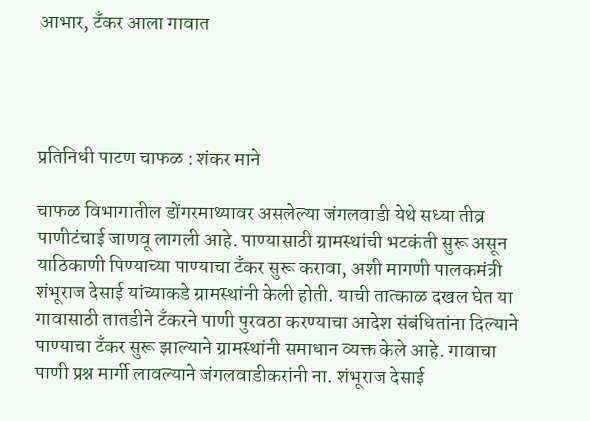आभार, टँकर आला गावात




प्रतिनिधी पाटण चाफळ : शंकर माने

चाफळ विभागातील डोंगरमाथ्यावर असलेल्या जंगलवाडी येथे सध्या तीव्र पाणीटंचाई जाणवू लागली आहे. पाण्यासाठी ग्रामस्थांची भटकंती सुरू असून याठिकाणी पिण्याच्या पाण्याचा टँकर सुरू करावा, अशी मागणी पालकमंत्री शंभूराज देसाई यांच्याकडे ग्रामस्थांनी केली होती. याची तात्काळ दखल घेत या गावासाठी तातडीने टँकरने पाणी पुरवठा करण्याचा आदेश संबंधितांना दिल्याने पाण्याचा टँकर सुरू झाल्याने ग्रामस्थांनी समाधान व्यक्त केले आहे. गावाचा पाणी प्रश्न मार्गी लावल्याने जंगलवाडीकरांनी ना. शंभूराज देसाई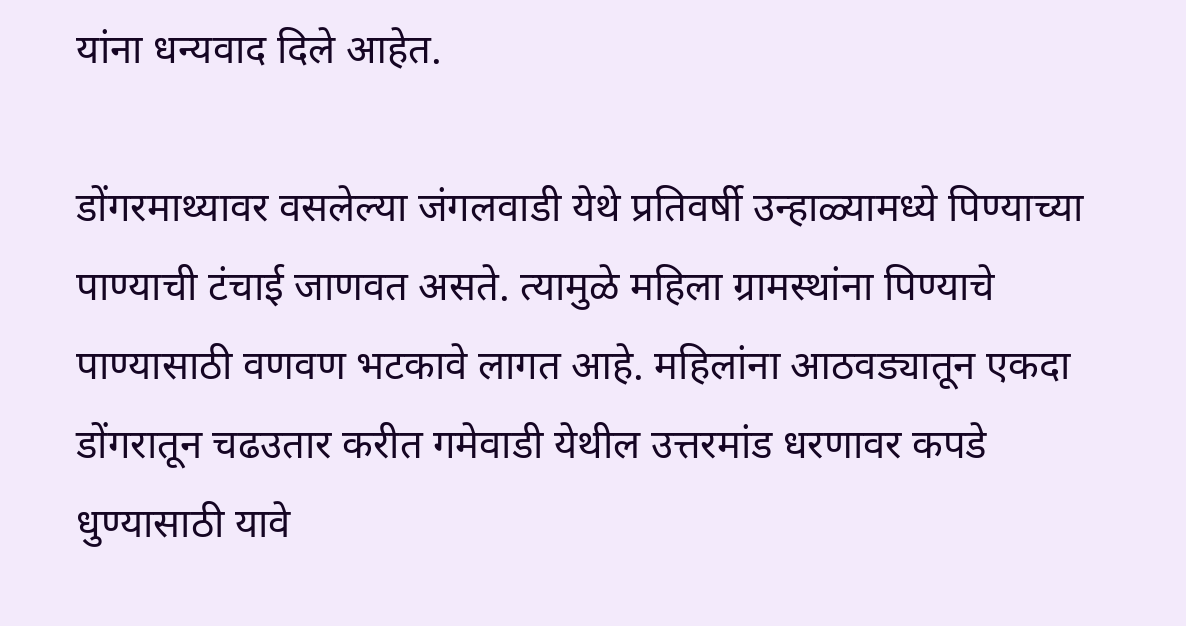यांना धन्यवाद दिले आहेत.

डोंगरमाथ्यावर वसलेल्या जंगलवाडी येथे प्रतिवर्षी उन्हाळ्यामध्ये पिण्याच्या पाण्याची टंचाई जाणवत असते. त्यामुळे महिला ग्रामस्थांना पिण्याचे पाण्यासाठी वणवण भटकावे लागत आहे. महिलांना आठवड्यातून एकदा डोंगरातून चढउतार करीत गमेवाडी येथील उत्तरमांड धरणावर कपडे धुण्यासाठी यावे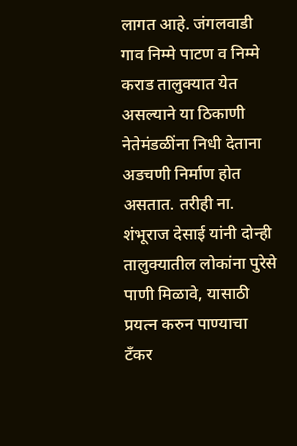लागत आहे. जंगलवाडी गाव निम्मे पाटण व निम्मे कराड तालुक्यात येत असल्याने या ठिकाणी नेतेमंडळींना निधी देताना अडचणी निर्माण होत असतात. तरीही ना. शंभूराज देसाई यांनी दोन्ही तालुक्यातील लोकांना पुरेसे पाणी मिळावे, यासाठी प्रयत्न करुन पाण्याचा टँकर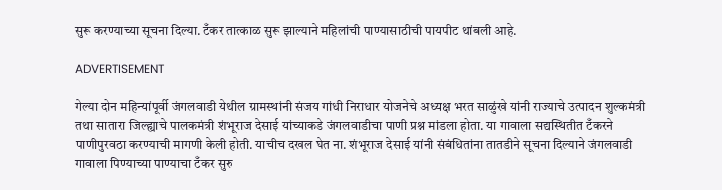सुरू करण्याच्या सूचना दिल्या. टँकर तात्काळ सुरू झाल्याने महिलांची पाण्यासाठीची पायपीट थांबली आहे.

ADVERTISEMENT

गेल्या दोन महिन्यांपूर्वी जंगलवाडी येथील ग्रामस्थांनी संजय गांधी निराधार योजनेचे अध्यक्ष भरत साळुंखे यांनी राज्याचे उत्पादन शुल्कमंत्री तथा सातारा जिल्ह्याचे पालकमंत्री शंभूराज देसाई यांच्याकडे जंगलवाडीचा पाणी प्रश्न मांडला होता. या गावाला सद्यस्थितीत टँकरने पाणीपुरवठा करण्याची मागणी केली होती. याचीच दखल घेत ना. शंभूराज देसाई यांनी संबंधितांना तातडीने सूचना दिल्याने जंगलवाडी गावाला पिण्याच्या पाण्याचा टँकर सुरु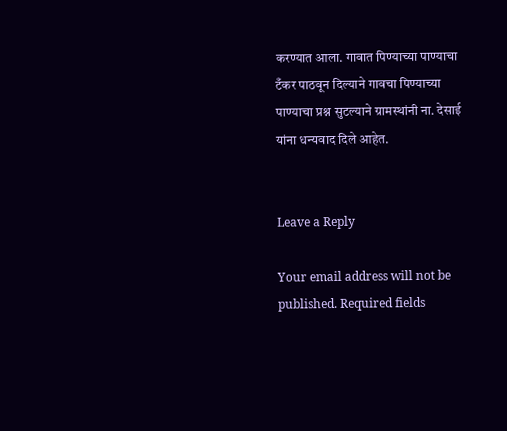करण्यात आला. गावात पिण्याच्या पाण्याचा टँकर पाठवून दिल्याने गावचा पिण्याच्या पाण्याचा प्रश्न सुटल्याने ग्रामस्थांनी ना. देसाई यांना धन्यवाद दिले आहेत.


Leave a Reply

Your email address will not be published. Required fields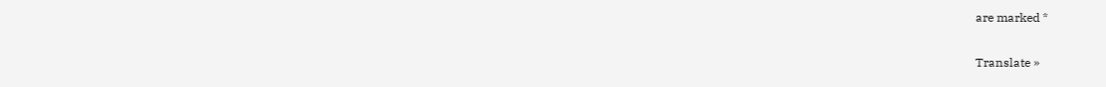are marked *

Translate »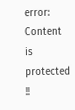error: Content is protected !!